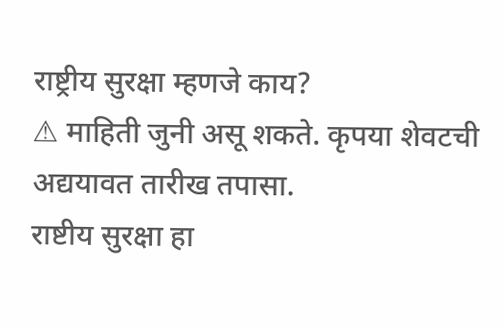राष्ट्रीय सुरक्षा म्हणजे काय?
⚠ माहिती जुनी असू शकते. कृपया शेवटची अद्ययावत तारीख तपासा.
राष्टीय सुरक्षा हा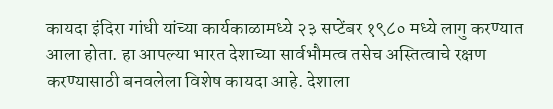कायदा इंदिरा गांधी यांच्या कार्यकाळामध्ये २३ सप्टेंबर १९८० मध्ये लागु करण्यात आला होता. हा आपल्या भारत देशाच्या सार्वभौमत्व तसेच अस्तित्वाचे रक्षण करण्यासाठी बनवलेला विशेष कायदा आहे. देशाला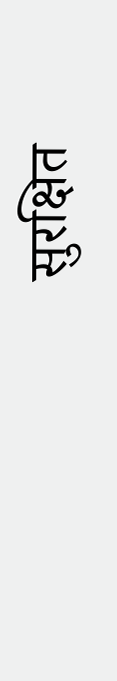सुरक्षित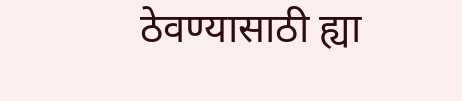ठेवण्यासाठी ह्या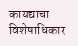कायद्याचा विशेषाधिकार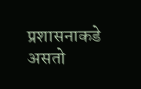प्रशासनाकडे असतो